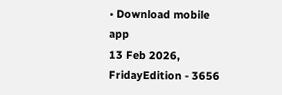• Download mobile app
13 Feb 2026, FridayEdition - 3656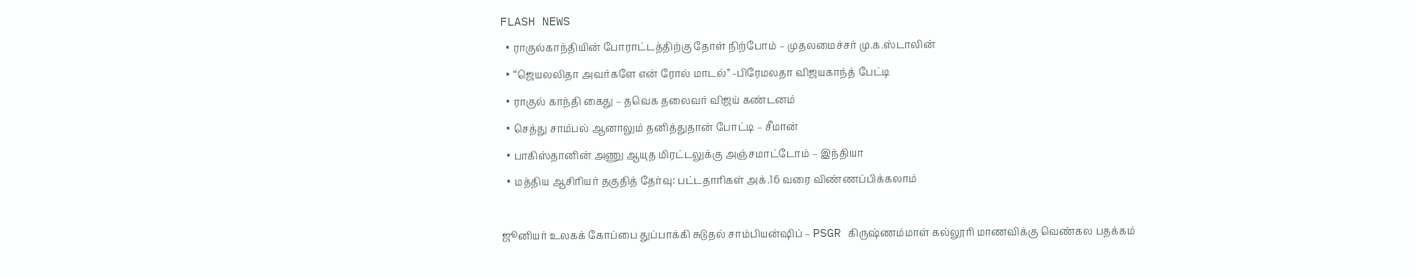FLASH NEWS
  • ராகுல்காந்தியின் போராட்டத்திற்கு தோள் நிற்போம் – முதலமைச்சர் மு.க.ஸ்டாலின்
  • “ஜெயலலிதா அவர்களே என் ரோல் மாடல்” -பிரேமலதா விஜயகாந்த் பேட்டி
  • ராகுல் காந்தி கைது – தவெக தலைவர் விஜய் கண்டனம்
  • செத்து சாம்பல் ஆனாலும் தனித்துதான் போட்டி – சீமான்
  • பாகிஸ்தானின் அணு ஆயுத மிரட்டலுக்கு அஞ்சமாட்டோம் – இந்தியா
  • மத்திய ஆசிரியர் தகுதித் தேர்வு: பட்டதாரிகள் அக்.16 வரை விண்ணப்பிக்கலாம்

ஜூனியர் உலகக் கோப்பை துப்பாக்கி சுடுதல் சாம்பியன்ஷிப் – PSGR கிருஷ்ணம்மாள் கல்லூரி மாணவிக்கு வெண்கல பதக்கம்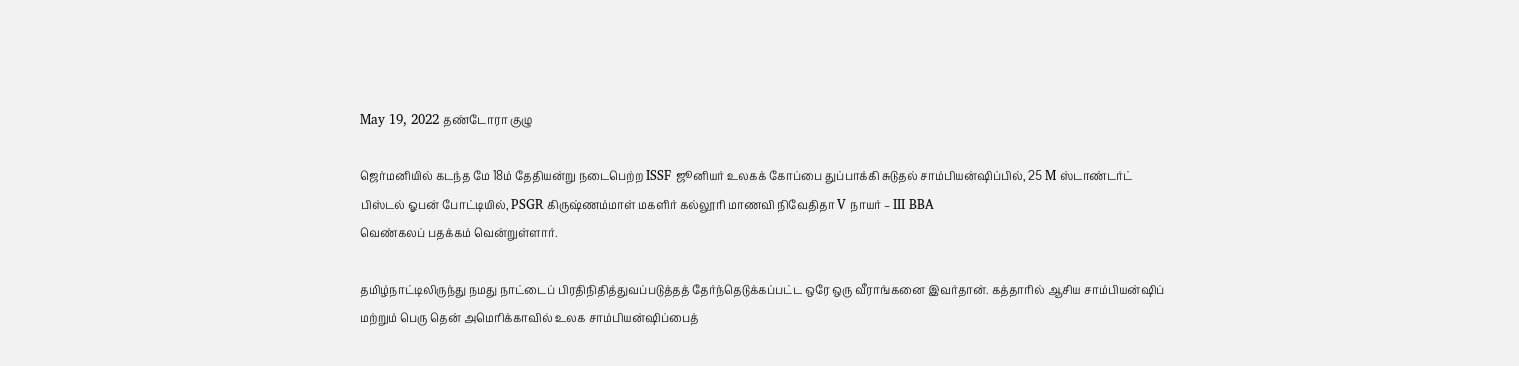May 19, 2022 தண்டோரா குழு

ஜெர்மனியில் கடந்த மே 18ம் தேதியன்று நடைபெற்ற ISSF ஜூனியர் உலகக் கோப்பை துப்பாக்கி சுடுதல் சாம்பியன்ஷிப்பில், 25 M ஸ்டாண்டர்ட் பிஸ்டல் ஓபன் போட்டியில், PSGR கிருஷ்ணம்மாள் மகளிர் கல்லூரி மாணவி நிவேதிதா V நாயர் – III BBA
வெண்கலப் பதக்கம் வென்றுள்ளார்.

தமிழ்நாட்டிலிருந்து நமது நாட்டைப் பிரதிநிதித்துவப்படுத்தத் தேர்ந்தெடுக்கப்பட்ட ஒரே ஒரு வீராங்கனை இவர்தான். கத்தாரில் ஆசிய சாம்பியன்ஷிப் மற்றும் பெரு தென் அமெரிக்காவில் உலக சாம்பியன்ஷிப்பைத்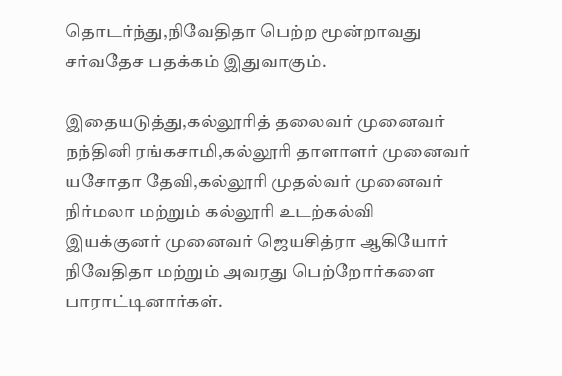தொடர்ந்து,நிவேதிதா பெற்ற மூன்றாவது சர்வதேச பதக்கம் இதுவாகும்.

இதையடுத்து,கல்லூரித் தலைவர் முனைவர் நந்தினி ரங்கசாமி,கல்லூரி தாளாளர் முனைவர் யசோதா தேவி,கல்லூரி முதல்வர் முனைவர் நிர்மலா மற்றும் கல்லூரி உடற்கல்வி இயக்குனர் முனைவர் ஜெயசித்ரா ஆகியோர் நிவேதிதா மற்றும் அவரது பெற்றோர்களை பாராட்டினார்கள்.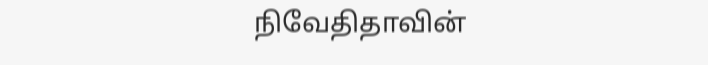நிவேதிதாவின்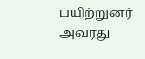பயிற்றுனர் அவரது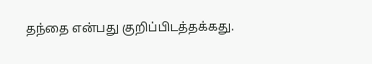தந்தை என்பது குறிப்பிடத்தக்கது.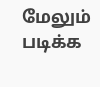மேலும் படிக்க